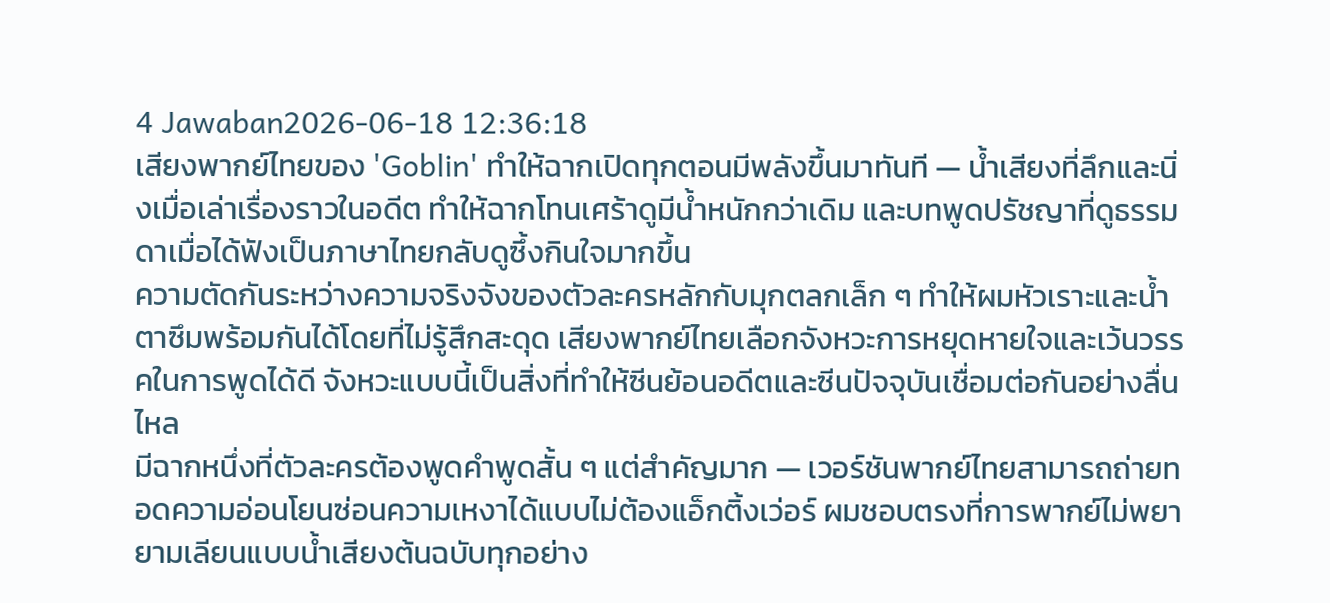4 Jawaban2026-06-18 12:36:18
เสียงพากย์ไทยของ 'Goblin' ทำให้ฉากเปิดทุกตอนมีพลังขึ้นมาทันที — น้ำเสียงที่ลึกและนิ่งเมื่อเล่าเรื่องราวในอดีต ทำให้ฉากโทนเศร้าดูมีน้ำหนักกว่าเดิม และบทพูดปรัชญาที่ดูธรรมดาเมื่อได้ฟังเป็นภาษาไทยกลับดูซึ้งกินใจมากขึ้น
ความตัดกันระหว่างความจริงจังของตัวละครหลักกับมุกตลกเล็ก ๆ ทำให้ผมหัวเราะและน้ำตาซึมพร้อมกันได้โดยที่ไม่รู้สึกสะดุด เสียงพากย์ไทยเลือกจังหวะการหยุดหายใจและเว้นวรรคในการพูดได้ดี จังหวะแบบนี้เป็นสิ่งที่ทำให้ซีนย้อนอดีตและซีนปัจจุบันเชื่อมต่อกันอย่างลื่นไหล
มีฉากหนึ่งที่ตัวละครต้องพูดคำพูดสั้น ๆ แต่สำคัญมาก — เวอร์ชันพากย์ไทยสามารถถ่ายทอดความอ่อนโยนซ่อนความเหงาได้แบบไม่ต้องแอ็กติ้งเว่อร์ ผมชอบตรงที่การพากย์ไม่พยายามเลียนแบบน้ำเสียงต้นฉบับทุกอย่าง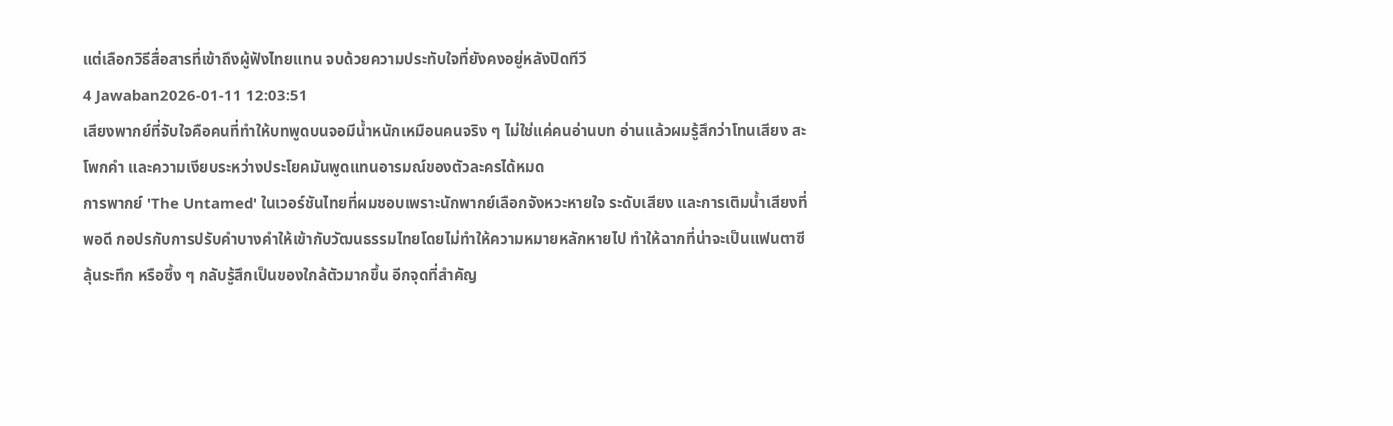แต่เลือกวิธีสื่อสารที่เข้าถึงผู้ฟังไทยแทน จบด้วยความประทับใจที่ยังคงอยู่หลังปิดทีวี
4 Jawaban2026-01-11 12:03:51
เสียงพากย์ที่จับใจคือคนที่ทำให้บทพูดบนจอมีน้ำหนักเหมือนคนจริง ๆ ไม่ใช่แค่คนอ่านบท อ่านแล้วผมรู้สึกว่าโทนเสียง สะโพกคำ และความเงียบระหว่างประโยคมันพูดแทนอารมณ์ของตัวละครได้หมด
การพากย์ 'The Untamed' ในเวอร์ชันไทยที่ผมชอบเพราะนักพากย์เลือกจังหวะหายใจ ระดับเสียง และการเติมน้ำเสียงที่พอดี กอปรกับการปรับคำบางคำให้เข้ากับวัฒนธรรมไทยโดยไม่ทำให้ความหมายหลักหายไป ทำให้ฉากที่น่าจะเป็นแฟนตาซี ลุ้นระทึก หรือซึ้ง ๆ กลับรู้สึกเป็นของใกล้ตัวมากขึ้น อีกจุดที่สำคัญ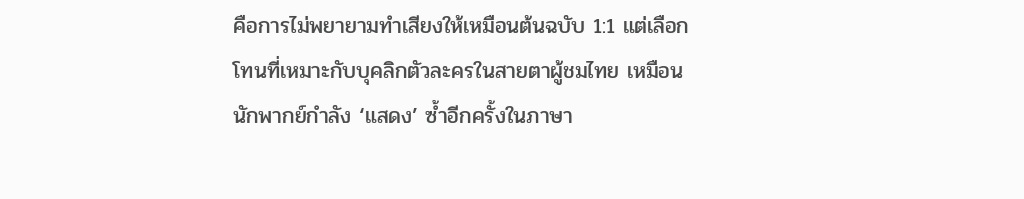คือการไม่พยายามทำเสียงให้เหมือนต้นฉบับ 1:1 แต่เลือกโทนที่เหมาะกับบุคลิกตัวละครในสายตาผู้ชมไทย เหมือนนักพากย์กำลัง ‘แสดง’ ซ้ำอีกครั้งในภาษา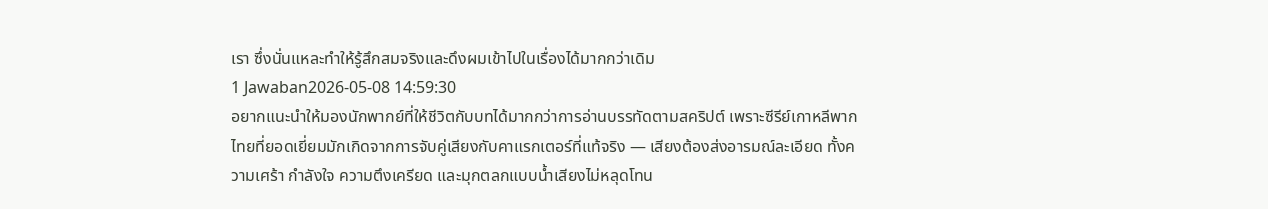เรา ซึ่งนั่นแหละทำให้รู้สึกสมจริงและดึงผมเข้าไปในเรื่องได้มากกว่าเดิม
1 Jawaban2026-05-08 14:59:30
อยากแนะนำให้มองนักพากย์ที่ให้ชีวิตกับบทได้มากกว่าการอ่านบรรทัดตามสคริปต์ เพราะซีรีย์เกาหลีพากไทยที่ยอดเยี่ยมมักเกิดจากการจับคู่เสียงกับคาแรกเตอร์ที่แท้จริง — เสียงต้องส่งอารมณ์ละเอียด ทั้งความเศร้า กำลังใจ ความตึงเครียด และมุกตลกแบบน้ำเสียงไม่หลุดโทน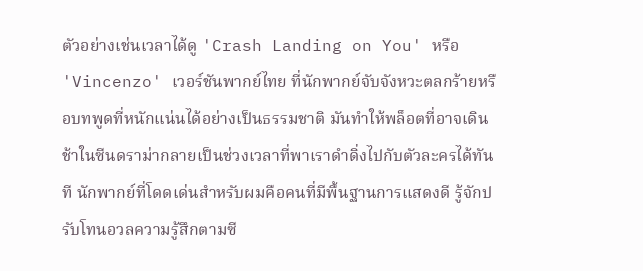ตัวอย่างเช่นเวลาได้ดู 'Crash Landing on You' หรือ 'Vincenzo' เวอร์ชันพากย์ไทย ที่นักพากย์จับจังหวะตลกร้ายหรือบทพูดที่หนักแน่นได้อย่างเป็นธรรมชาติ มันทำให้พล็อตที่อาจเดินช้าในซีนดราม่ากลายเป็นช่วงเวลาที่พาเราดำดิ่งไปกับตัวละครได้ทันที นักพากย์ที่โดดเด่นสำหรับผมคือคนที่มีพื้นฐานการแสดงดี รู้จักปรับโทนอวลความรู้สึกตามซี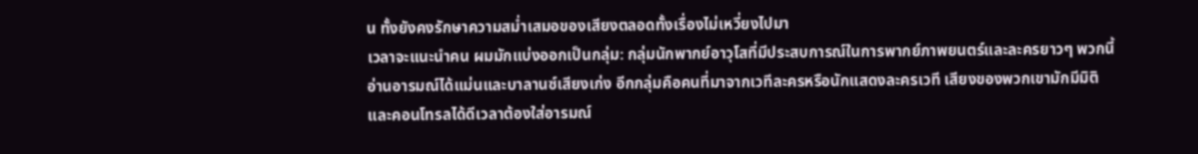น ทั้งยังคงรักษาความสม่ำเสมอของเสียงตลอดทั้งเรื่องไม่เหวี่ยงไปมา
เวลาจะแนะนำคน ผมมักแบ่งออกเป็นกลุ่ม: กลุ่มนักพากย์อาวุโสที่มีประสบการณ์ในการพากย์ภาพยนตร์และละครยาวๆ พวกนี้อ่านอารมณ์ได้แม่นและบาลานซ์เสียงเก่ง อีกกลุ่มคือคนที่มาจากเวทีละครหรือนักแสดงละครเวที เสียงของพวกเขามักมีมิติและคอนโทรลได้ดีเวลาต้องใส่อารมณ์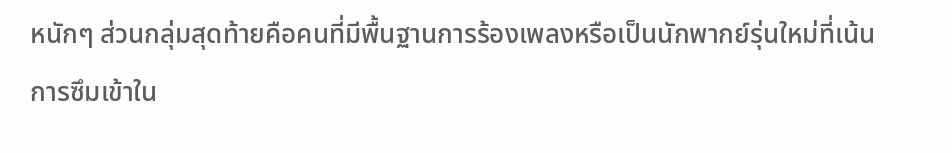หนักๆ ส่วนกลุ่มสุดท้ายคือคนที่มีพื้นฐานการร้องเพลงหรือเป็นนักพากย์รุ่นใหม่ที่เน้นการซึมเข้าใน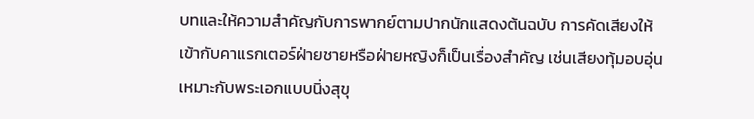บทและให้ความสำคัญกับการพากย์ตามปากนักแสดงต้นฉบับ การคัดเสียงให้เข้ากับคาแรกเตอร์ฝ่ายชายหรือฝ่ายหญิงก็เป็นเรื่องสำคัญ เช่นเสียงทุ้มอบอุ่นเหมาะกับพระเอกแบบนิ่งสุขุ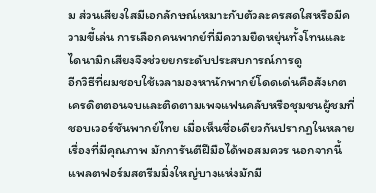ม ส่วนเสียงใสมีเอกลักษณ์เหมาะกับตัวละครสดใสหรือมีความขี้เล่น การเลือกคนพากย์ที่มีความยืดหยุ่นทั้งโทนและไดนามิกเสียงจึงช่วยยกระดับประสบการณ์การดู
อีกวิธีที่ผมชอบใช้เวลามองหานักพากย์โดดเด่นคือสังเกตเครดิตตอนจบและติดตามเพจแฟนคลับหรือชุมชนผู้ชมที่ชอบเวอร์ชันพากย์ไทย เมื่อเห็นชื่อเดียวกันปรากฏในหลายเรื่องที่มีคุณภาพ มักการันตีฝีมือได้พอสมควร นอกจากนี้ แพลตฟอร์มสตรีมมิ่งใหญ่บางแห่งมักมี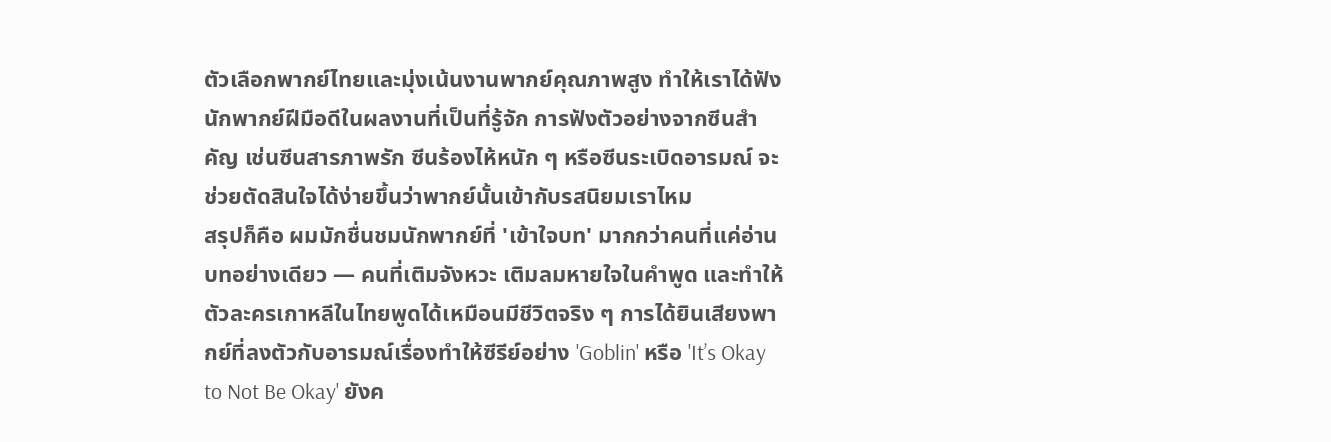ตัวเลือกพากย์ไทยและมุ่งเน้นงานพากย์คุณภาพสูง ทำให้เราได้ฟังนักพากย์ฝีมือดีในผลงานที่เป็นที่รู้จัก การฟังตัวอย่างจากซีนสำคัญ เช่นซีนสารภาพรัก ซีนร้องไห้หนัก ๆ หรือซีนระเบิดอารมณ์ จะช่วยตัดสินใจได้ง่ายขึ้นว่าพากย์นั้นเข้ากับรสนิยมเราไหม
สรุปก็คือ ผมมักชื่นชมนักพากย์ที่ 'เข้าใจบท' มากกว่าคนที่แค่อ่านบทอย่างเดียว — คนที่เติมจังหวะ เติมลมหายใจในคำพูด และทำให้ตัวละครเกาหลีในไทยพูดได้เหมือนมีชีวิตจริง ๆ การได้ยินเสียงพากย์ที่ลงตัวกับอารมณ์เรื่องทำให้ซีรีย์อย่าง 'Goblin' หรือ 'It’s Okay to Not Be Okay' ยังค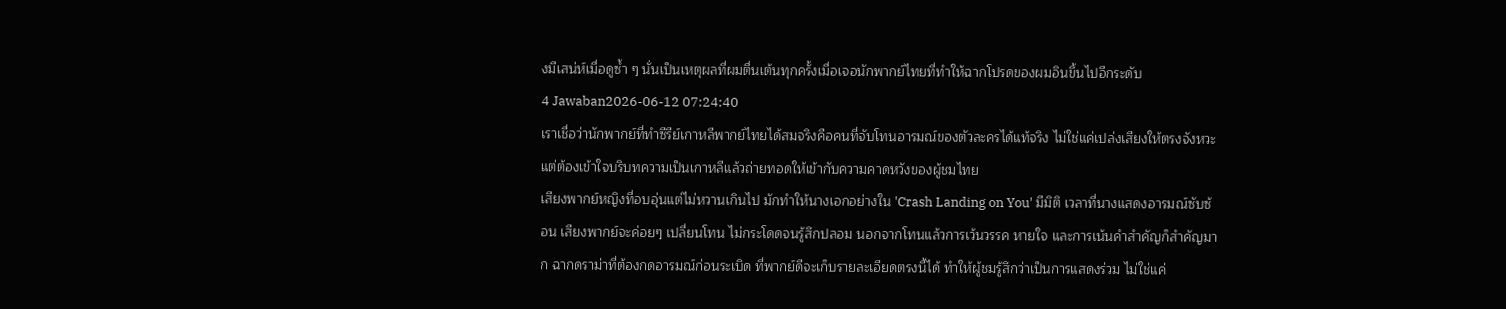งมีเสน่ห์เมื่อดูซ้ำ ๆ นั่นเป็นเหตุผลที่ผมตื่นเต้นทุกครั้งเมื่อเจอนักพากย์ไทยที่ทำให้ฉากโปรดของผมอินขึ้นไปอีกระดับ
4 Jawaban2026-06-12 07:24:40
เราเชื่อว่านักพากย์ที่ทำซีรีย์เกาหลีพากย์ไทยได้สมจริงคือคนที่จับโทนอารมณ์ของตัวละครได้แท้จริง ไม่ใช่แค่เปล่งเสียงให้ตรงจังหวะ แต่ต้องเข้าใจบริบทความเป็นเกาหลีแล้วถ่ายทอดให้เข้ากับความคาดหวังของผู้ชมไทย
เสียงพากย์หญิงที่อบอุ่นแต่ไม่หวานเกินไป มักทำให้นางเอกอย่างใน 'Crash Landing on You' มีมิติ เวลาที่นางแสดงอารมณ์ซับซ้อน เสียงพากย์จะค่อยๆ เปลี่ยนโทน ไม่กระโดดจนรู้สึกปลอม นอกจากโทนแล้วการเว้นวรรค หายใจ และการเน้นคำสำคัญก็สำคัญมาก ฉากดราม่าที่ต้องกดอารมณ์ก่อนระเบิด ที่พากย์ดีจะเก็บรายละเอียดตรงนี้ได้ ทำให้ผู้ชมรู้สึกว่าเป็นการแสดงร่วม ไม่ใช่แค่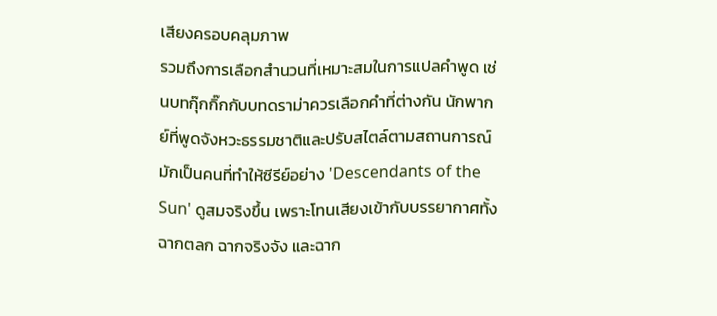เสียงครอบคลุมภาพ
รวมถึงการเลือกสำนวนที่เหมาะสมในการแปลคำพูด เช่นบทกุ๊กกิ๊กกับบทดราม่าควรเลือกคำที่ต่างกัน นักพากย์ที่พูดจังหวะธรรมชาติและปรับสไตล์ตามสถานการณ์ มักเป็นคนที่ทำให้ซีรีย์อย่าง 'Descendants of the Sun' ดูสมจริงขึ้น เพราะโทนเสียงเข้ากับบรรยากาศทั้งฉากตลก ฉากจริงจัง และฉาก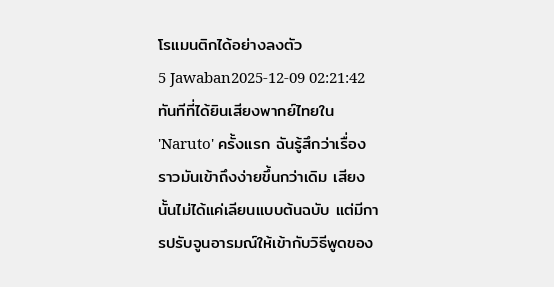โรแมนติกได้อย่างลงตัว
5 Jawaban2025-12-09 02:21:42
ทันทีที่ได้ยินเสียงพากย์ไทยใน 'Naruto' ครั้งแรก ฉันรู้สึกว่าเรื่องราวมันเข้าถึงง่ายขึ้นกว่าเดิม เสียงนั้นไม่ได้แค่เลียนแบบต้นฉบับ แต่มีการปรับจูนอารมณ์ให้เข้ากับวิธีพูดของ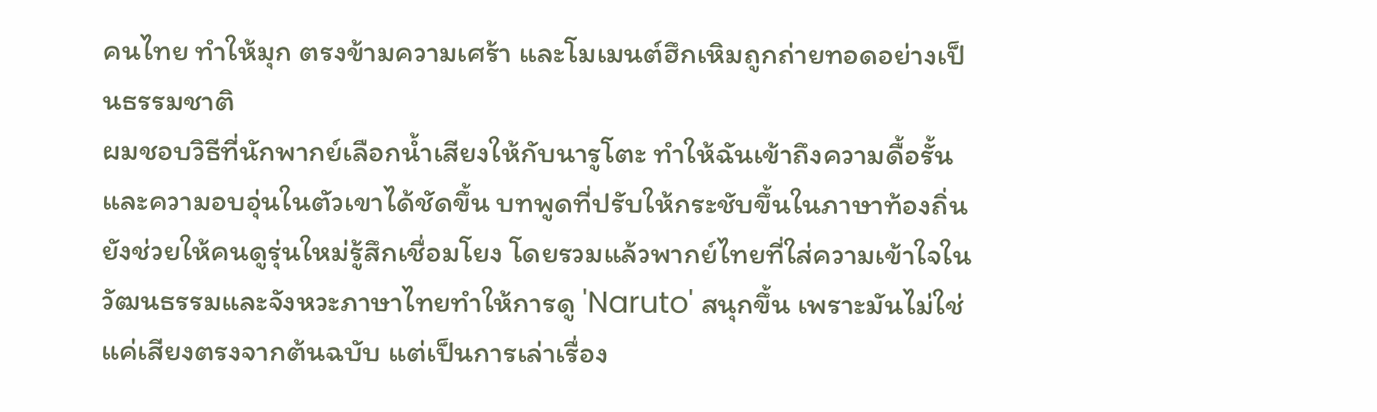คนไทย ทำให้มุก ตรงข้ามความเศร้า และโมเมนต์ฮึกเหิมถูกถ่ายทอดอย่างเป็นธรรมชาติ
ผมชอบวิธีที่นักพากย์เลือกน้ำเสียงให้กับนารูโตะ ทำให้ฉันเข้าถึงความดื้อรั้นและความอบอุ่นในตัวเขาได้ชัดขึ้น บทพูดที่ปรับให้กระชับขึ้นในภาษาท้องถิ่นยังช่วยให้คนดูรุ่นใหม่รู้สึกเชื่อมโยง โดยรวมแล้วพากย์ไทยที่ใส่ความเข้าใจในวัฒนธรรมและจังหวะภาษาไทยทำให้การดู 'Naruto' สนุกขึ้น เพราะมันไม่ใช่แค่เสียงตรงจากต้นฉบับ แต่เป็นการเล่าเรื่อง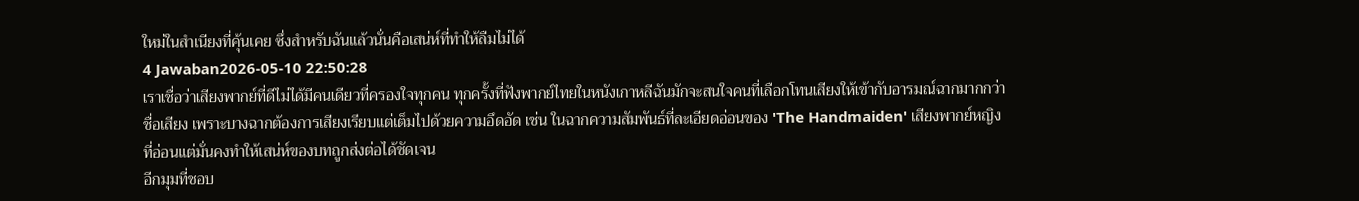ใหม่ในสำเนียงที่คุ้นเคย ซึ่งสำหรับฉันแล้วนั่นคือเสน่ห์ที่ทำให้ลืมไม่ได้
4 Jawaban2026-05-10 22:50:28
เราเชื่อว่าเสียงพากย์ที่ดีไม่ได้มีคนเดียวที่ครองใจทุกคน ทุกครั้งที่ฟังพากย์ไทยในหนังเกาหลีฉันมักจะสนใจคนที่เลือกโทนเสียงให้เข้ากับอารมณ์ฉากมากกว่าชื่อเสียง เพราะบางฉากต้องการเสียงเรียบแต่เต็มไปด้วยความอึดอัด เช่น ในฉากความสัมพันธ์ที่ละเอียดอ่อนของ 'The Handmaiden' เสียงพากย์หญิงที่อ่อนแต่มั่นคงทำให้เสน่ห์ของบทถูกส่งต่อได้ชัดเจน
อีกมุมที่ชอบ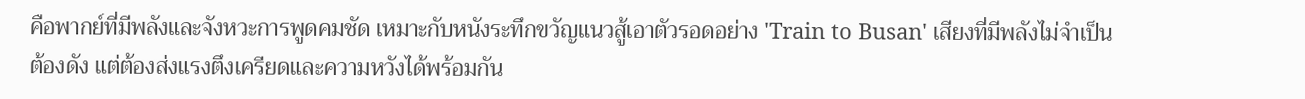คือพากย์ที่มีพลังและจังหวะการพูดคมชัด เหมาะกับหนังระทึกขวัญแนวสู้เอาตัวรอดอย่าง 'Train to Busan' เสียงที่มีพลังไม่จำเป็นต้องดัง แต่ต้องส่งแรงตึงเครียดและความหวังได้พร้อมกัน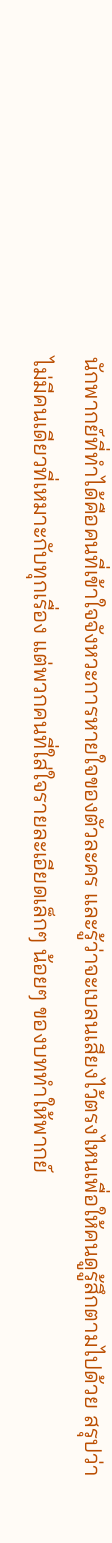นักพากย์ที่ทำได้คือคนที่เข้าใจจังหวะการหายใจของตัวละคร และรู้ว่าจะเบลนเสียงไว้ตรงไหนเพื่อให้คนดูรู้สึกตามไปด้วย สรุปว่าไม่มีคนเดียวที่เหมาะกับทุกเรื่อง แต่พวกคนที่ใส่ใจรายละเอียดเล็กๆ น้อยๆ ของบททำให้พากย์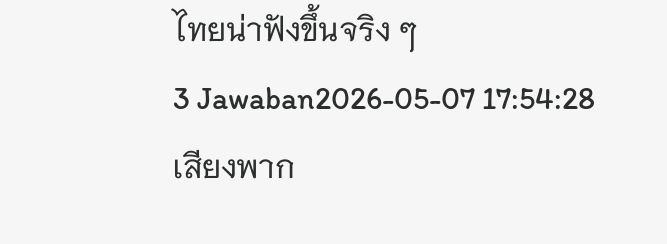ไทยน่าฟังขึ้นจริง ๆ
3 Jawaban2026-05-07 17:54:28
เสียงพาก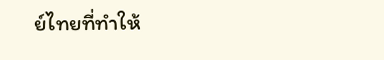ย์ไทยที่ทำให้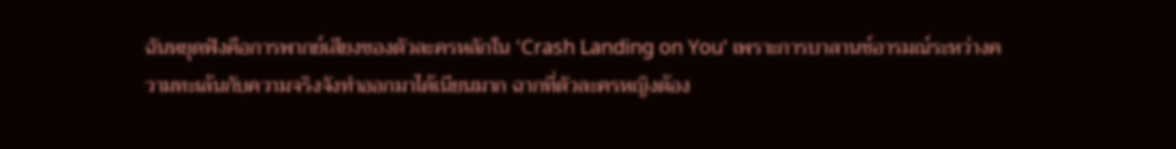ฉันหยุดฟังคือการพากย์เสียงของตัวละครหลักใน 'Crash Landing on You' เพราะการบาลานซ์อารมณ์ระหว่างความทะเล้นกับความจริงจังทำออกมาได้เนียนมาก ฉากที่ตัวละครหญิงต้อง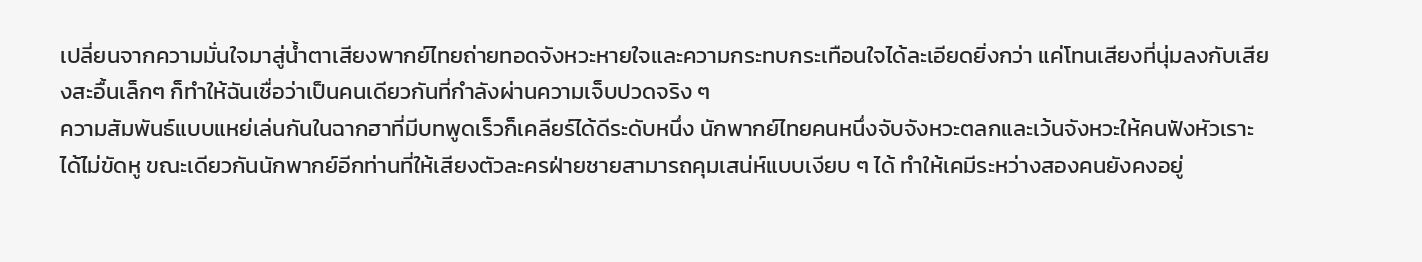เปลี่ยนจากความมั่นใจมาสู่น้ำตาเสียงพากย์ไทยถ่ายทอดจังหวะหายใจและความกระทบกระเทือนใจได้ละเอียดยิ่งกว่า แค่โทนเสียงที่นุ่มลงกับเสียงสะอื้นเล็กๆ ก็ทำให้ฉันเชื่อว่าเป็นคนเดียวกันที่กำลังผ่านความเจ็บปวดจริง ๆ
ความสัมพันธ์แบบแหย่เล่นกันในฉากฮาที่มีบทพูดเร็วก็เคลียร์ได้ดีระดับหนึ่ง นักพากย์ไทยคนหนึ่งจับจังหวะตลกและเว้นจังหวะให้คนฟังหัวเราะได้ไม่ขัดหู ขณะเดียวกันนักพากย์อีกท่านที่ให้เสียงตัวละครฝ่ายชายสามารถคุมเสน่ห์แบบเงียบ ๆ ได้ ทำให้เคมีระหว่างสองคนยังคงอยู่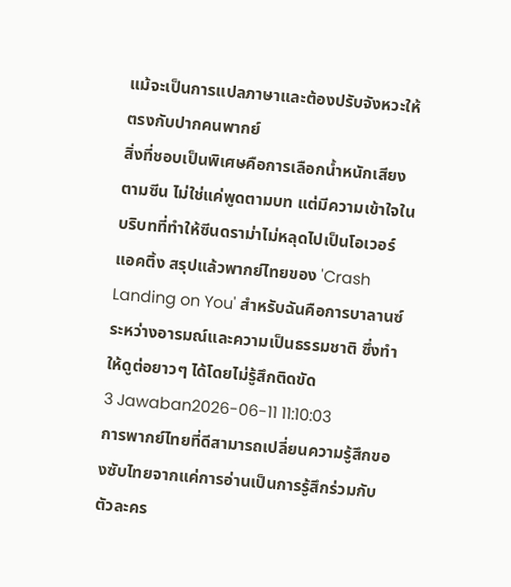แม้จะเป็นการแปลภาษาและต้องปรับจังหวะให้ตรงกับปากคนพากย์
สิ่งที่ชอบเป็นพิเศษคือการเลือกน้ำหนักเสียงตามซีน ไม่ใช่แค่พูดตามบท แต่มีความเข้าใจในบริบทที่ทำให้ซีนดราม่าไม่หลุดไปเป็นโอเวอร์แอคติ้ง สรุปแล้วพากย์ไทยของ 'Crash Landing on You' สำหรับฉันคือการบาลานซ์ระหว่างอารมณ์และความเป็นธรรมชาติ ซึ่งทำให้ดูต่อยาวๆ ได้โดยไม่รู้สึกติดขัด
3 Jawaban2026-06-11 11:10:03
การพากย์ไทยที่ดีสามารถเปลี่ยนความรู้สึกของซับไทยจากแค่การอ่านเป็นการรู้สึกร่วมกับตัวละคร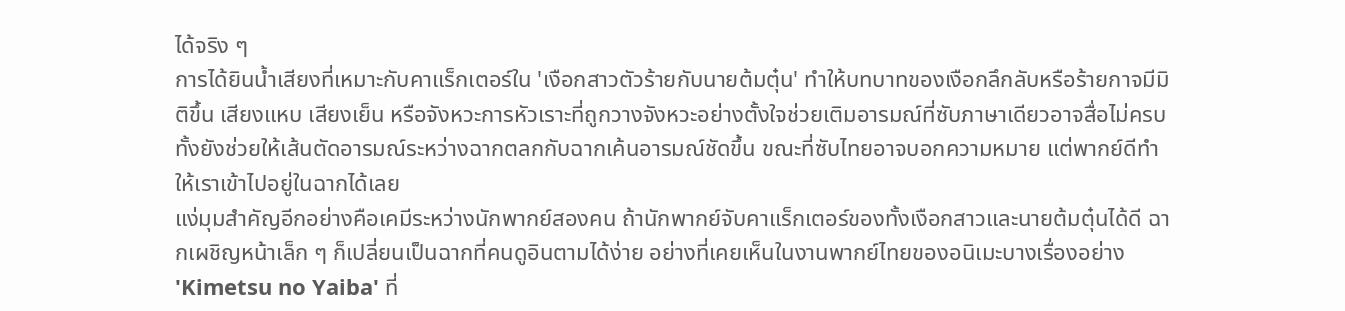ได้จริง ๆ
การได้ยินน้ำเสียงที่เหมาะกับคาแร็กเตอร์ใน 'เงือกสาวตัวร้ายกับนายต้มตุ๋น' ทำให้บทบาทของเงือกลึกลับหรือร้ายกาจมีมิติขึ้น เสียงแหบ เสียงเย็น หรือจังหวะการหัวเราะที่ถูกวางจังหวะอย่างตั้งใจช่วยเติมอารมณ์ที่ซับภาษาเดียวอาจสื่อไม่ครบ ทั้งยังช่วยให้เส้นตัดอารมณ์ระหว่างฉากตลกกับฉากเค้นอารมณ์ชัดขึ้น ขณะที่ซับไทยอาจบอกความหมาย แต่พากย์ดีทำให้เราเข้าไปอยู่ในฉากได้เลย
แง่มุมสำคัญอีกอย่างคือเคมีระหว่างนักพากย์สองคน ถ้านักพากย์จับคาแร็กเตอร์ของทั้งเงือกสาวและนายต้มตุ๋นได้ดี ฉากเผชิญหน้าเล็ก ๆ ก็เปลี่ยนเป็นฉากที่คนดูอินตามได้ง่าย อย่างที่เคยเห็นในงานพากย์ไทยของอนิเมะบางเรื่องอย่าง 'Kimetsu no Yaiba' ที่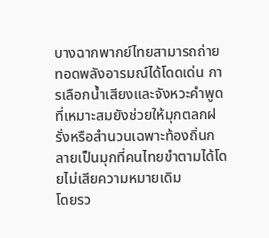บางฉากพากย์ไทยสามารถถ่ายทอดพลังอารมณ์ได้โดดเด่น การเลือกน้ำเสียงและจังหวะคำพูดที่เหมาะสมยังช่วยให้มุกตลกฝรั่งหรือสำนวนเฉพาะท้องถิ่นกลายเป็นมุกที่คนไทยขำตามได้โดยไม่เสียความหมายเดิม
โดยรว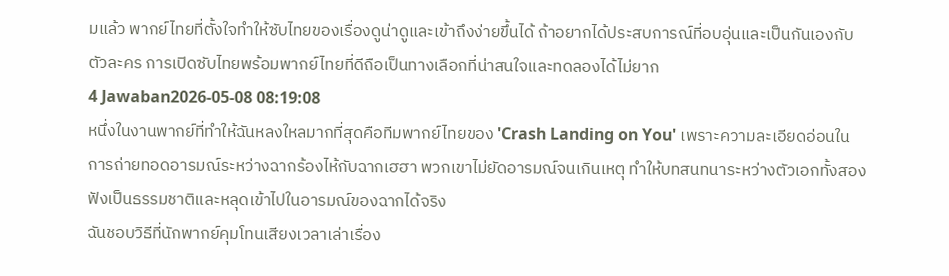มแล้ว พากย์ไทยที่ตั้งใจทำให้ซับไทยของเรื่องดูน่าดูและเข้าถึงง่ายขึ้นได้ ถ้าอยากได้ประสบการณ์ที่อบอุ่นและเป็นกันเองกับตัวละคร การเปิดซับไทยพร้อมพากย์ไทยที่ดีถือเป็นทางเลือกที่น่าสนใจและทดลองได้ไม่ยาก
4 Jawaban2026-05-08 08:19:08
หนึ่งในงานพากย์ที่ทำให้ฉันหลงใหลมากที่สุดคือทีมพากย์ไทยของ 'Crash Landing on You' เพราะความละเอียดอ่อนในการถ่ายทอดอารมณ์ระหว่างฉากร้องไห้กับฉากเฮฮา พวกเขาไม่ยัดอารมณ์จนเกินเหตุ ทำให้บทสนทนาระหว่างตัวเอกทั้งสองฟังเป็นธรรมชาติและหลุดเข้าไปในอารมณ์ของฉากได้จริง
ฉันชอบวิธีที่นักพากย์คุมโทนเสียงเวลาเล่าเรื่อง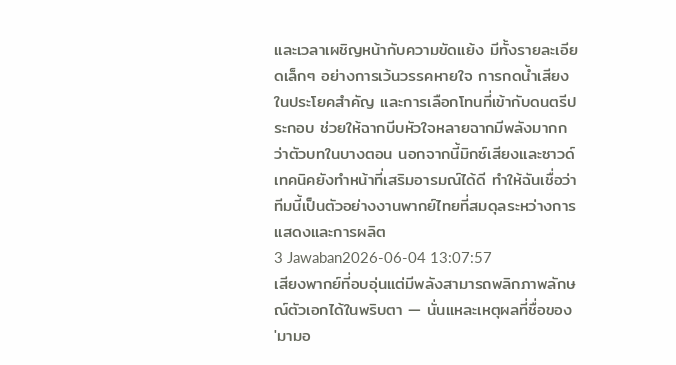และเวลาเผชิญหน้ากับความขัดแย้ง มีทั้งรายละเอียดเล็กๆ อย่างการเว้นวรรคหายใจ การกดน้ำเสียงในประโยคสำคัญ และการเลือกโทนที่เข้ากับดนตรีประกอบ ช่วยให้ฉากบีบหัวใจหลายฉากมีพลังมากกว่าตัวบทในบางตอน นอกจากนี้มิกซ์เสียงและซาวด์เทคนิคยังทำหน้าที่เสริมอารมณ์ได้ดี ทำให้ฉันเชื่อว่าทีมนี้เป็นตัวอย่างงานพากย์ไทยที่สมดุลระหว่างการแสดงและการผลิต
3 Jawaban2026-06-04 13:07:57
เสียงพากย์ที่อบอุ่นแต่มีพลังสามารถพลิกภาพลักษณ์ตัวเอกได้ในพริบตา — นั่นแหละเหตุผลที่ชื่อของ 'มามอ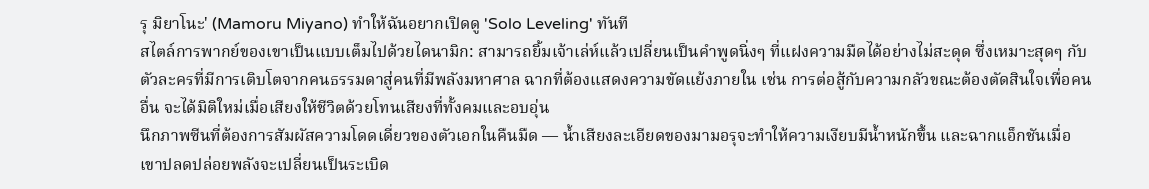รุ มิยาโนะ' (Mamoru Miyano) ทำให้ฉันอยากเปิดดู 'Solo Leveling' ทันที
สไตล์การพากย์ของเขาเป็นแบบเต็มไปด้วยไดนามิก: สามารถยิ้มเจ้าเล่ห์แล้วเปลี่ยนเป็นคำพูดนิ่งๆ ที่แฝงความมืดได้อย่างไม่สะดุด ซึ่งเหมาะสุดๆ กับตัวละครที่มีการเติบโตจากคนธรรมดาสู่คนที่มีพลังมหาศาล ฉากที่ต้องแสดงความขัดแย้งภายใน เช่น การต่อสู้กับความกลัวขณะต้องตัดสินใจเพื่อคนอื่น จะได้มิติใหม่เมื่อเสียงให้ชีวิตด้วยโทนเสียงที่ทั้งคมและอบอุ่น
นึกภาพซีนที่ต้องการสัมผัสความโดดเดี่ยวของตัวเอกในคืนมืด — น้ำเสียงละเอียดของมามอรุจะทำให้ความเงียบมีน้ำหนักขึ้น และฉากแอ็กชันเมื่อเขาปลดปล่อยพลังจะเปลี่ยนเป็นระเบิด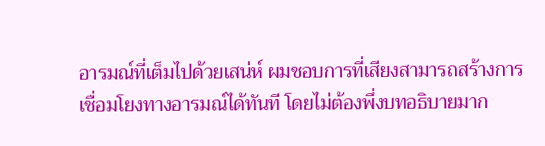อารมณ์ที่เต็มไปด้วยเสน่ห์ ผมชอบการที่เสียงสามารถสร้างการเชื่อมโยงทางอารมณ์ได้ทันที โดยไม่ต้องพึ่งบทอธิบายมาก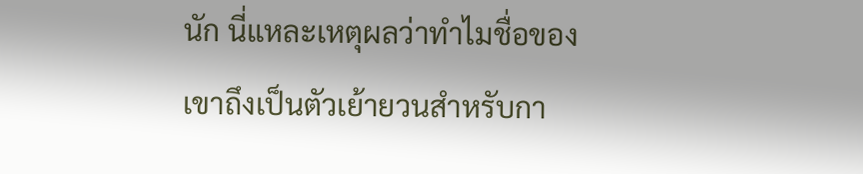นัก นี่แหละเหตุผลว่าทำไมชื่อของเขาถึงเป็นตัวเย้ายวนสำหรับกา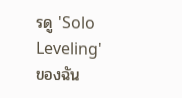รดู 'Solo Leveling' ของฉัน